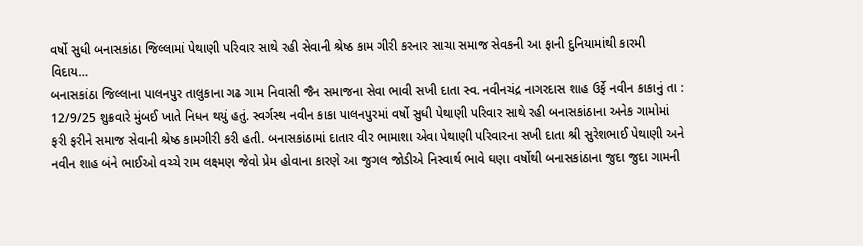વર્ષો સુધી બનાસકાંઠા જિલ્લામાં પેથાણી પરિવાર સાથે રહી સેવાની શ્રેષ્ઠ કામ ગીરી કરનાર સાચા સમાજ સેવકની આ ફાની દુનિયામાંથી કારમી વિદાય…
બનાસકાંઠા જિલ્લાના પાલનપુર તાલુકાના ગઢ ગામ નિવાસી જૈન સમાજના સેવા ભાવી સખી દાતા સ્વ. નવીનચંદ્ર નાગરદાસ શાહ ઉર્ફે નવીન કાકાનું તા : 12/9/25 શુક્રવારે મુંબઈ ખાતે નિધન થયું હતું. સ્વર્ગસ્થ નવીન કાકા પાલનપુરમાં વર્ષો સુધી પેથાણી પરિવાર સાથે રહી બનાસકાંઠાના અનેક ગામોમાં ફરી ફરીને સમાજ સેવાની શ્રેષ્ઠ કામગીરી કરી હતી. બનાસકાંઠામાં દાતાર વીર ભામાશા એવા પેથાણી પરિવારના સખી દાતા શ્રી સુરેશભાઈ પેથાણી અને નવીન શાહ બંને ભાઈઓ વચ્ચે રામ લક્ષ્મણ જેવો પ્રેમ હોવાના કારણે આ જુગલ જોડીએ નિસ્વાર્થ ભાવે ઘણા વર્ષોથી બનાસકાંઠાના જુદા જુદા ગામની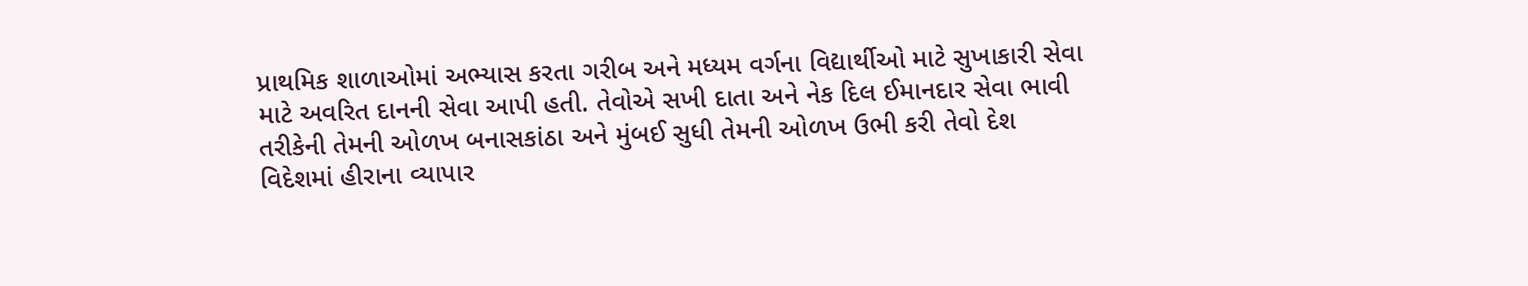પ્રાથમિક શાળાઓમાં અભ્યાસ કરતા ગરીબ અને મધ્યમ વર્ગના વિદ્યાર્થીઓ માટે સુખાકારી સેવા માટે અવરિત દાનની સેવા આપી હતી. તેવોએ સખી દાતા અને નેક દિલ ઈમાનદાર સેવા ભાવી તરીકેની તેમની ઓળખ બનાસકાંઠા અને મુંબઈ સુધી તેમની ઓળખ ઉભી કરી તેવો દેશ વિદેશમાં હીરાના વ્યાપાર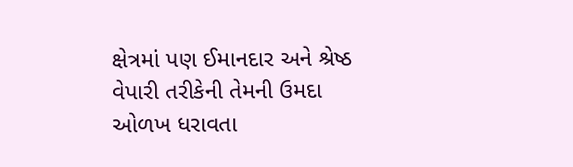ક્ષેત્રમાં પણ ઈમાનદાર અને શ્રેષ્ઠ વેપારી તરીકેની તેમની ઉમદા ઓળખ ધરાવતા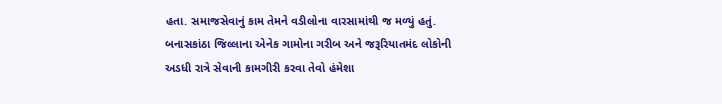હતા. સમાજસેવાનું કામ તેમને વડીલોના વારસામાંથી જ મળ્યું હતું. બનાસકાંઠા જિલ્લાના એનેક ગામોના ગરીબ અને જરૂરિયાતમંદ લોકોની અડધી રાત્રે સેવાની કામગીરી કરવા તેવો હંમેશા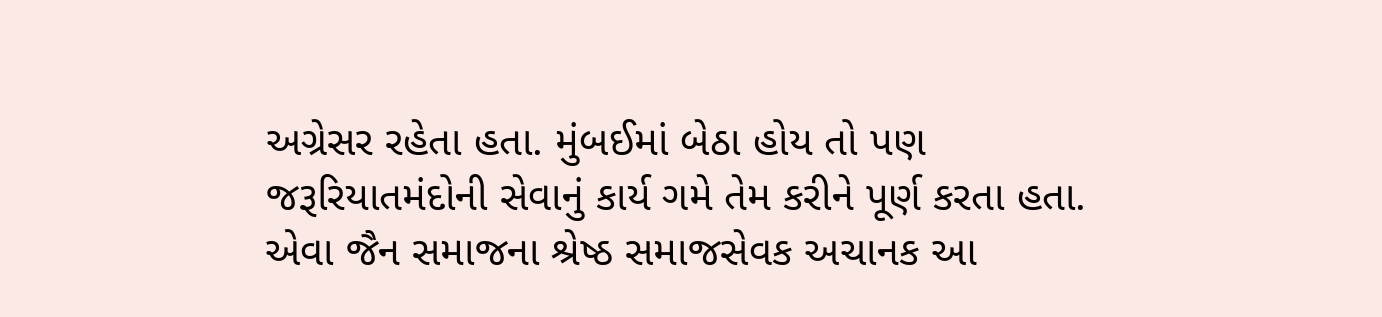અગ્રેસર રહેતા હતા. મુંબઈમાં બેઠા હોય તો પણ જરૂરિયાતમંદોની સેવાનું કાર્ય ગમે તેમ કરીને પૂર્ણ કરતા હતા. એવા જૈન સમાજના શ્રેષ્ઠ સમાજસેવક અચાનક આ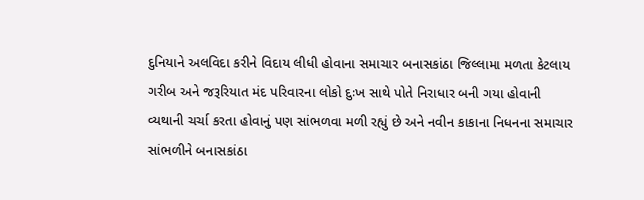દુનિયાને અલવિદા કરીને વિદાય લીધી હોવાના સમાચાર બનાસકાંઠા જિલ્લામા મળતા કેટલાય ગરીબ અને જરૂરિયાત મંદ પરિવારના લોકો દુઃખ સાથે પોતે નિરાધાર બની ગયા હોવાની વ્યથાની ચર્ચા કરતા હોવાનું પણ સાંભળવા મળી રહ્યું છે અને નવીન કાકાના નિધનના સમાચાર સાંભળીને બનાસકાંઠા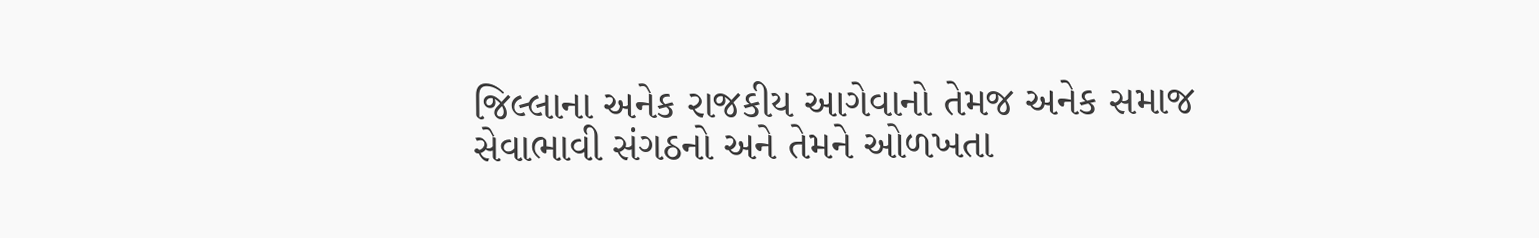જિલ્લાના અનેક રાજકીય આગેવાનો તેમજ અનેક સમાજ સેવાભાવી સંગઠનો અને તેમને ઓળખતા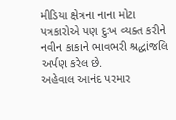મીડિયા ક્ષેત્રના નાના મોટા પત્રકારોએ પણ દુઃખ વ્યક્ત કરીને નવીન કાકાને ભાવભરી શ્રદ્ધાંજલિ અર્પણ કરેલ છે.
અહેવાલ આનંદ પરમાર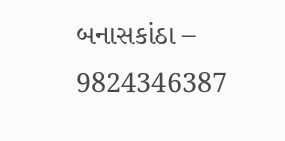બનાસકાંઠા – 9824346387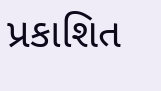પ્રકાશિત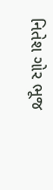નિતેશ ગોર ભૂજ